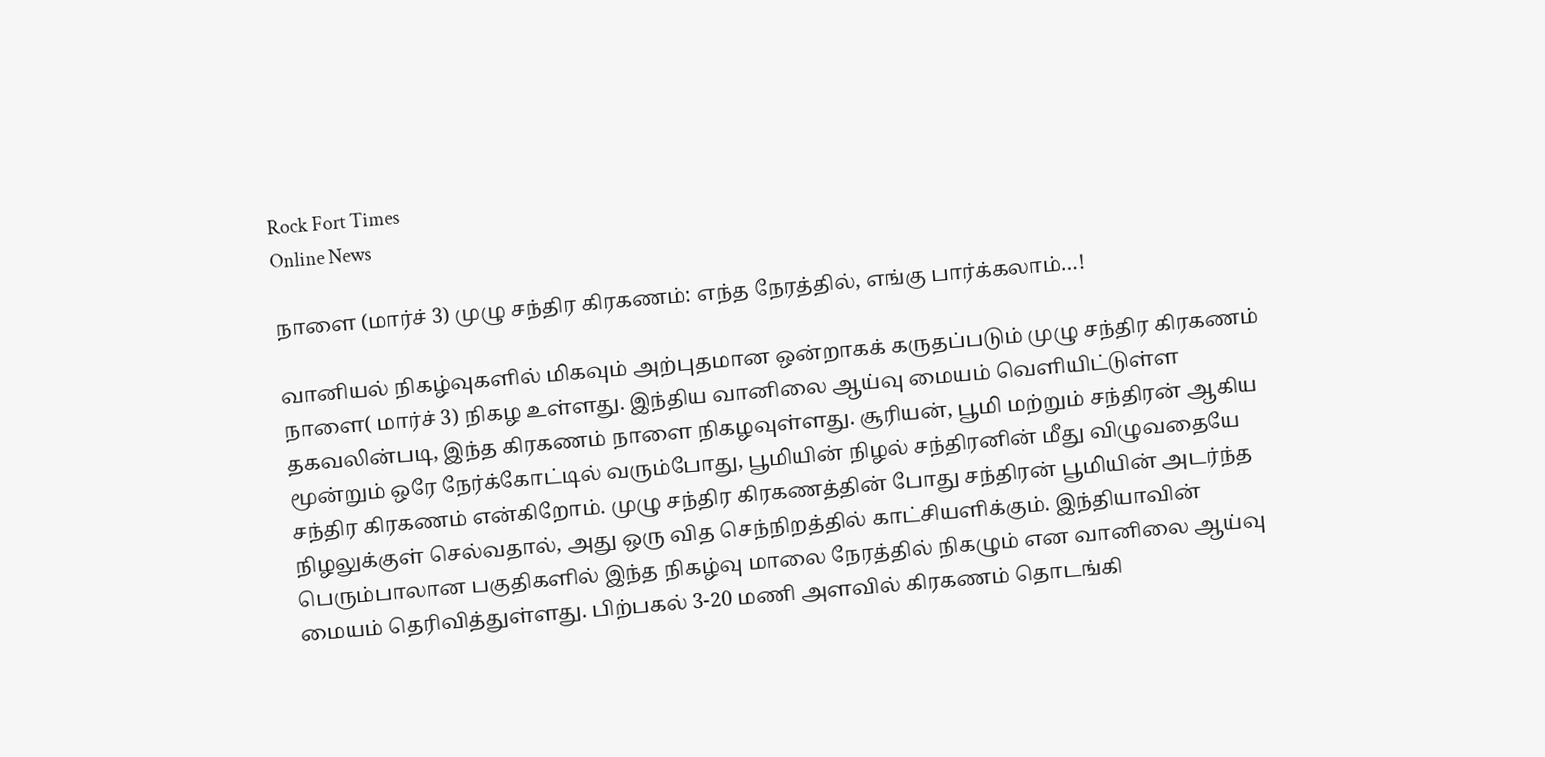Rock Fort Times
Online News

நாளை (மார்ச் 3) முழு சந்திர கிரகணம்: எந்த நேரத்தில், எங்கு பார்க்கலாம்…!

வானியல் நிகழ்வுகளில் மிகவும் அற்புதமான ஒன்றாகக் கருதப்படும் முழு சந்திர கிரகணம் நாளை( மார்ச் 3) நிகழ உள்ளது. இந்திய வானிலை ஆய்வு மையம் வெளியிட்டுள்ள தகவலின்படி, இந்த கிரகணம் நாளை நிகழவுள்ளது. சூரியன், பூமி மற்றும் சந்திரன் ஆகிய மூன்றும் ஒரே நேர்க்கோட்டில் வரும்போது, பூமியின் நிழல் சந்திரனின் மீது விழுவதையே சந்திர கிரகணம் என்கிறோம். முழு சந்திர கிரகணத்தின் போது சந்திரன் பூமியின் அடர்ந்த நிழலுக்குள் செல்வதால், அது ஒரு வித செந்நிறத்தில் காட்சியளிக்கும். இந்தியாவின் பெரும்பாலான பகுதிகளில் இந்த நிகழ்வு மாலை நேரத்தில் நிகழும் என வானிலை ஆய்வு மையம் தெரிவித்துள்ளது. பிற்பகல் 3-20 மணி அளவில் கிரகணம் தொடங்கி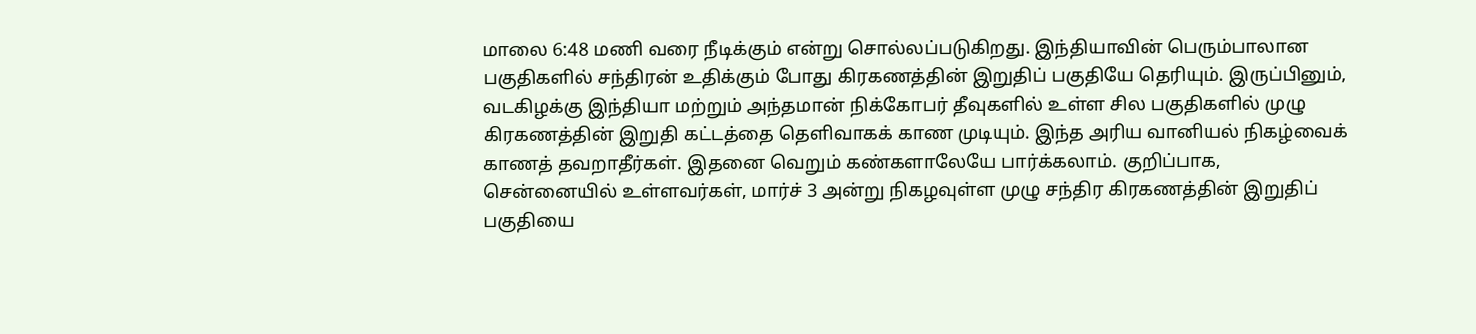மாலை 6:48 மணி வரை நீடிக்கும் என்று சொல்லப்படுகிறது. இந்தியாவின் பெரும்பாலான பகுதிகளில் சந்திரன் உதிக்கும் போது கிரகணத்தின் இறுதிப் பகுதியே தெரியும். இருப்பினும், வடகிழக்கு இந்தியா மற்றும் அந்தமான் நிக்கோபர் தீவுகளில் உள்ள சில பகுதிகளில் முழு கிரகணத்தின் இறுதி கட்டத்தை தெளிவாகக் காண முடியும். இந்த அரிய வானியல் நிகழ்வைக் காணத் தவறாதீர்கள். இதனை வெறும் கண்களாலேயே பார்க்கலாம். குறிப்பாக, சென்னையில் உள்ளவர்கள், மார்ச் 3 அன்று நிகழவுள்ள முழு சந்திர கிரகணத்தின் இறுதிப் பகுதியை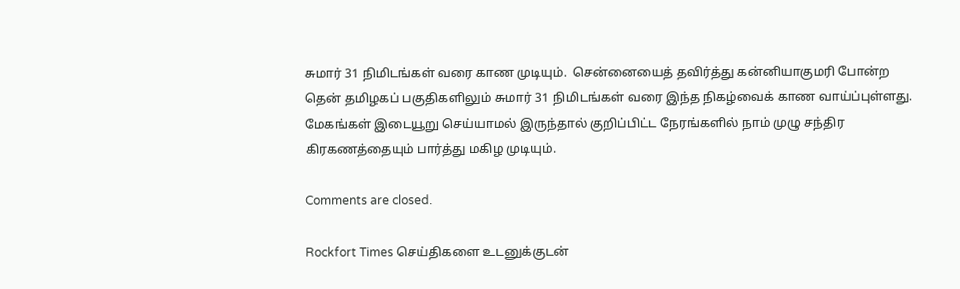சுமார் 31 நிமிடங்கள் வரை காண முடியும்.  சென்னையைத் தவிர்த்து கன்னியாகுமரி போன்ற தென் தமிழகப் பகுதிகளிலும் சுமார் 31 நிமிடங்கள் வரை இந்த நிகழ்வைக் காண வாய்ப்புள்ளது. மேகங்கள் இடையூறு செய்யாமல் இருந்தால் குறிப்பிட்ட நேரங்களில் நாம் முழு சந்திர கிரகணத்தையும் பார்த்து மகிழ முடியும்.

Comments are closed.

Rockfort Times செய்திகளை உடனுக்குடன்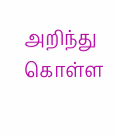அறிந்து கொள்ள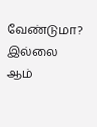வேண்டுமா? இல்லை ஆம்